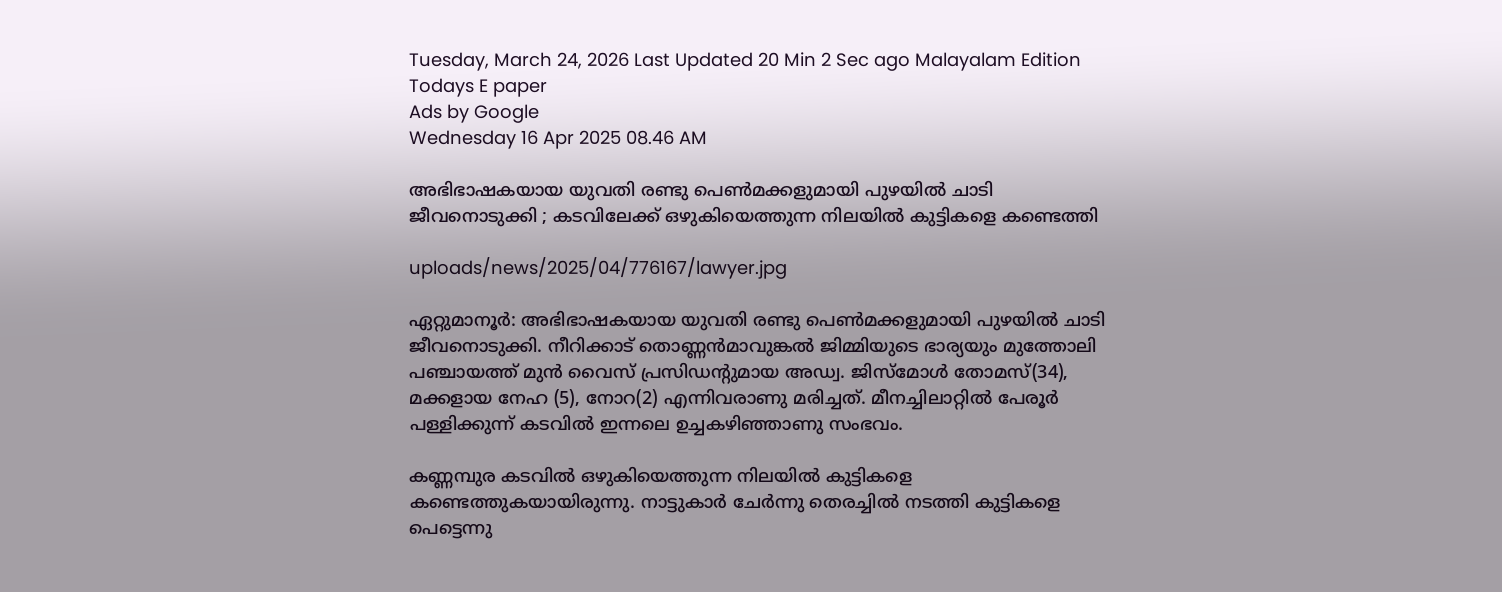Tuesday, March 24, 2026 Last Updated 20 Min 2 Sec ago Malayalam Edition
Todays E paper
Ads by Google
Wednesday 16 Apr 2025 08.46 AM

അഭിഭാഷകയായ യുവതി രണ്ടു പെണ്‍മക്കളുമായി പുഴയില്‍ ചാടി ജീവനൊടുക്കി ; കടവിലേക്ക് ഒഴുകിയെത്തുന്ന നിലയില്‍ കുട്ടികളെ കണ്ടെത്തി

uploads/news/2025/04/776167/lawyer.jpg

ഏറ്റുമാനൂര്‍: അഭിഭാഷകയായ യുവതി രണ്ടു പെണ്‍മക്കളുമായി പുഴയില്‍ ചാടി ജീവനൊടുക്കി. നീറിക്കാട് തൊണ്ണന്‍മാവുങ്കല്‍ ജിമ്മിയുടെ ഭാര്യയും മുത്തോലി പഞ്ചായത്ത് മുന്‍ വൈസ് പ്രസിഡന്റുമായ അഡ്വ. ജിസ്‌മോള്‍ തോമസ്(34), മക്കളായ നേഹ (5), നോറ(2) എന്നിവരാണു മരിച്ചത്. മീനച്ചിലാറ്റില്‍ പേരൂര്‍ പള്ളിക്കുന്ന് കടവില്‍ ഇന്നലെ ഉച്ചകഴിഞ്ഞാണു സംഭവം.

കണ്ണമ്പുര കടവില്‍ ഒഴുകിയെത്തുന്ന നിലയില്‍ കുട്ടികളെ കണ്ടെത്തുകയായിരുന്നു. നാട്ടുകാര്‍ ചേര്‍ന്നു തെരച്ചില്‍ നടത്തി കുട്ടികളെ പെട്ടെന്നു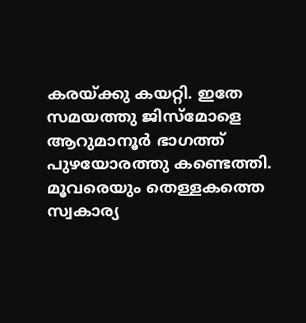കരയ്ക്കു കയറ്റി. ഇതേ സമയത്തു ജിസ്‌മോളെ ആറുമാനൂര്‍ ഭാഗത്ത് പുഴയോരത്തു കണ്ടെത്തി. മൂവരെയും തെള്ളകത്തെ സ്വകാര്യ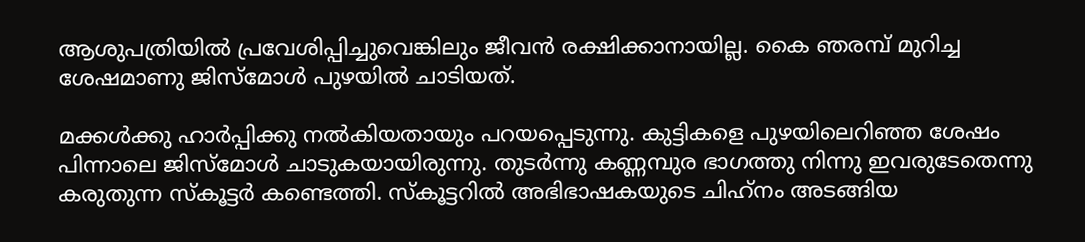ആശുപത്രിയില്‍ പ്രവേശിപ്പിച്ചുവെങ്കിലും ജീവന്‍ രക്ഷിക്കാനായില്ല. കൈ ഞരമ്പ് മുറിച്ച ശേഷമാണു ജിസ്‌മോള്‍ പുഴയില്‍ ചാടിയത്.

മക്കള്‍ക്കു ഹാര്‍പ്പിക്കു നല്‍കിയതായും പറയപ്പെടുന്നു. കുട്ടികളെ പുഴയിലെറിഞ്ഞ ശേഷം പിന്നാലെ ജിസ്‌മോള്‍ ചാടുകയായിരുന്നു. തുടര്‍ന്നു കണ്ണമ്പുര ഭാഗത്തു നിന്നു ഇവരുടേതെന്നു കരുതുന്ന സ്‌കൂട്ടര്‍ കണ്ടെത്തി. സ്‌കൂട്ടറില്‍ അഭിഭാഷകയുടെ ചിഹ്‌നം അടങ്ങിയ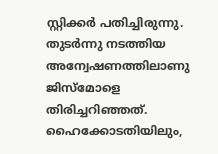സ്റ്റിക്കര്‍ പതിച്ചിരുന്നു. തുടര്‍ന്നു നടത്തിയ അന്വേഷണത്തിലാണു ജിസ്‌മോളെ തിരിച്ചറിഞ്ഞത്. ഹൈക്കോടതിയിലും,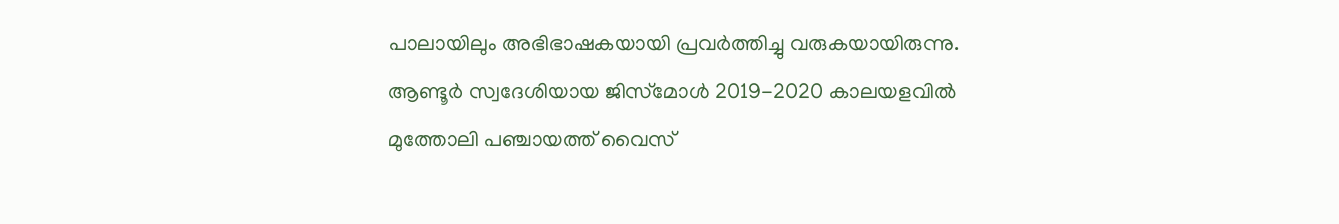പാലായിലും അഭിഭാഷകയായി പ്രവര്‍ത്തിച്ചു വരുകയായിരുന്നു. ആണ്ടൂര്‍ സ്വദേശിയായ ജിസ്‌മോള്‍ 2019-2020 കാലയളവില്‍ മുത്തോലി പഞ്ചായത്ത് വൈസ്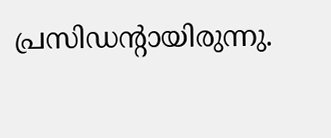പ്രസിഡന്റായിരുന്നു.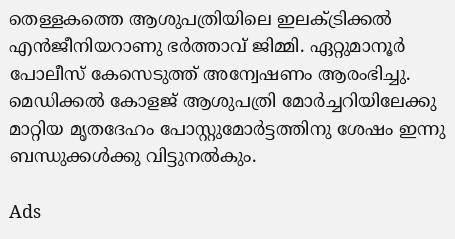തെള്ളകത്തെ ആശുപത്രിയിലെ ഇലക്ട്രിക്കല്‍ എന്‍ജീനിയറാണു ഭര്‍ത്താവ് ജിമ്മി. ഏറ്റുമാനൂര്‍ പോലീസ് കേസെടുത്ത് അന്വേഷണം ആരംഭിച്ചു. മെഡിക്കല്‍ കോളജ് ആശുപത്രി മോര്‍ച്ചറിയിലേക്കു മാറ്റിയ മൃതദേഹം പോസ്റ്റുമോര്‍ട്ടത്തിനു ശേഷം ഇന്നു ബന്ധുക്കള്‍ക്കു വിട്ടുനല്‍കും.

Ads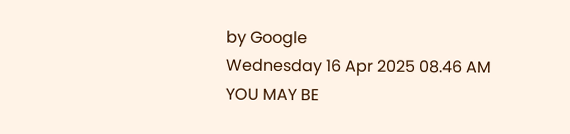by Google
Wednesday 16 Apr 2025 08.46 AM
YOU MAY BE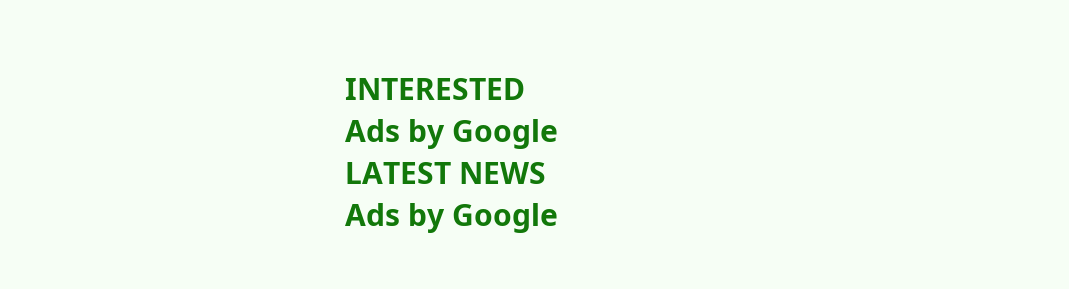INTERESTED
Ads by Google
LATEST NEWS
Ads by Google